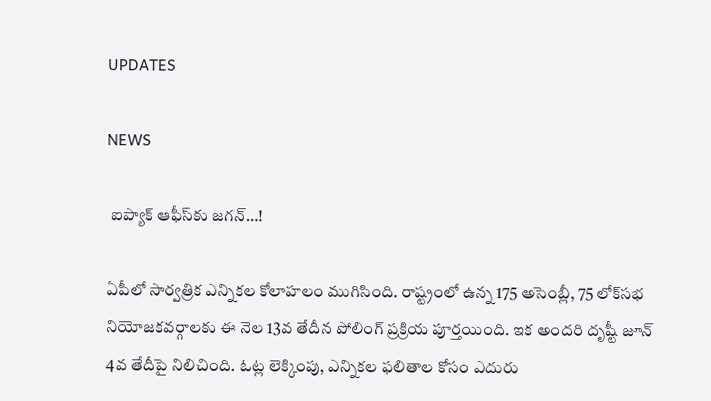UPDATES

NEWS

 ఐప్యాక్ ఆఫీస్‌కు జగన్…!

ఏపీలో సార్వత్రిక ఎన్నికల కోలాహలం ముగిసింది. రాష్ట్రంలో ఉన్న 175 అసెంబ్లీ, 75 లోక్‌సభ నియోజకవర్గాలకు ఈ నెల 13వ తేదీన పోలింగ్ ప్రక్రియ పూర్తయింది. ఇక అందరి దృష్టీ జూన్ 4వ తేదీపై నిలిచింది. ఓట్ల లెక్కింపు, ఎన్నికల ఫలితాల కోసం ఎదురు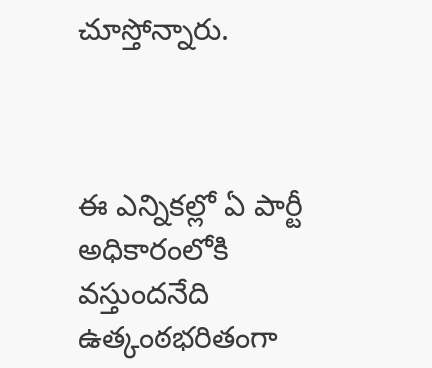చూస్తోన్నారు.



ఈ ఎన్నికల్లో ఏ పార్టీ అధికారంలోకి వస్తుందనేది ఉత్కంఠభరితంగా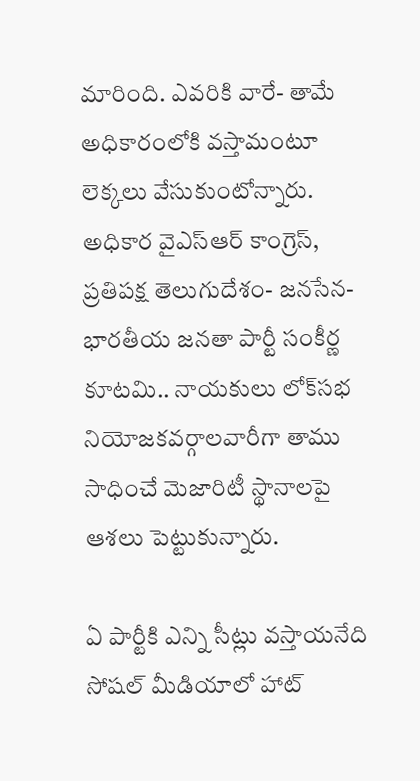మారింది. ఎవరికి వారే- తామే అధికారంలోకి వస్తామంటూ లెక్కలు వేసుకుంటోన్నారు. అధికార వైఎస్ఆర్ కాంగ్రెస్, ప్రతిపక్ష తెలుగుదేశం- జనసేన- భారతీయ జనతా పార్టీ సంకీర్ణ కూటమి.. నాయకులు లోక్‌సభ నియోజకవర్గాలవారీగా తాము సాధించే మెజారిటీ స్థానాలపై ఆశలు పెట్టుకున్నారు.

ఏ పార్టీకి ఎన్ని సీట్లు వస్తాయనేది సోషల్ మీడియాలో హాట్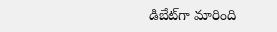డిబేట్‌గా మారింది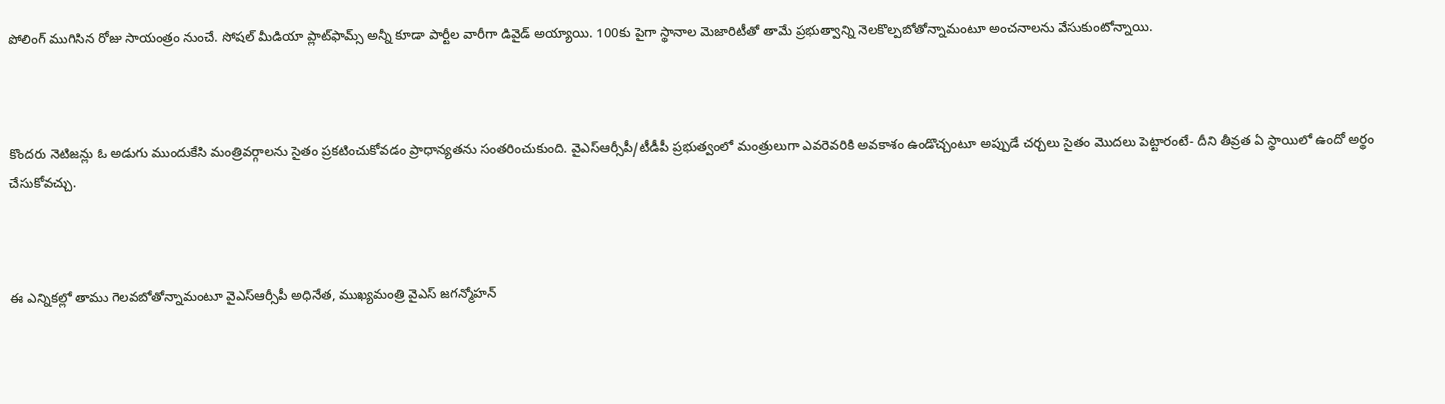పోలింగ్ ముగిసిన రోజు సాయంత్రం నుంచే. సోషల్ మీడియా ప్లాట్‌ఫామ్స్ అన్నీ కూడా పార్టీల వారీగా డివైడ్ అయ్యాయి. 100కు పైగా స్థానాల మెజారిటీతో తామే ప్రభుత్వాన్ని నెలకొల్పబోతోన్నామంటూ అంచనాలను వేసుకుంటోన్నాయి.



కొందరు నెటిజన్లు ఓ అడుగు ముందుకేసి మంత్రివర్గాలను సైతం ప్రకటించుకోవడం ప్రాధాన్యతను సంతరించుకుంది. వైఎస్ఆర్సీపీ/టీడీపీ ప్రభుత్వంలో మంత్రులుగా ఎవరెవరికి అవకాశం ఉండొచ్చంటూ అప్పుడే చర్చలు సైతం మొదలు పెట్టారంటే- దీని తీవ్రత ఏ స్థాయిలో ఉందో అర్థం చేసుకోవచ్చు.



ఈ ఎన్నికల్లో తాము గెలవబోతోన్నామంటూ వైఎస్ఆర్సీపీ అధినేత, ముఖ్యమంత్రి వైఎస్ జగన్మోహన్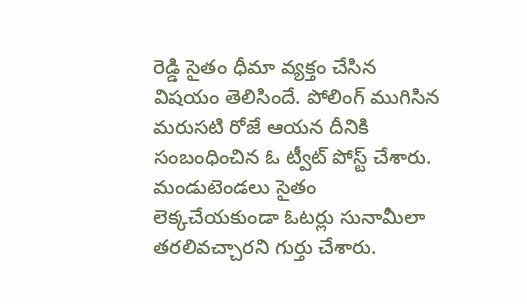రెడ్డి సైతం ధీమా వ్యక్తం చేసిన విషయం తెలిసిందే. పోలింగ్ ముగిసిన మరుసటి రోజే ఆయన దీనికి సంబంధించిన ఓ ట్వీట్‌ పోస్ట్ చేశారు. మండుటెండలు సైతం లెక్కచేయకుండా ఓటర్లు సునామీలా తరలివచ్చారని గుర్తు చేశారు.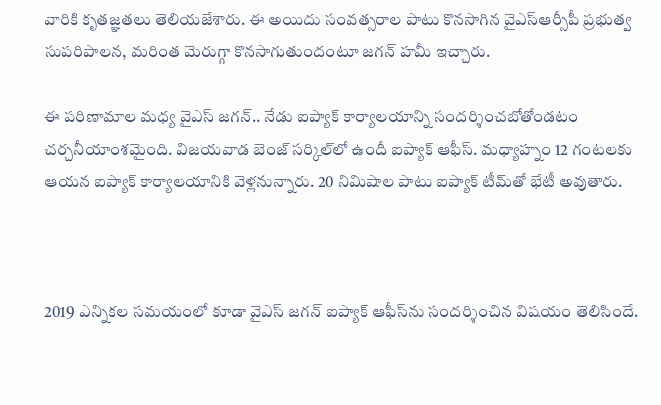వారికి కృతజ్ఞతలు తెలియజేశారు. ఈ అయిదు సంవత్సరాల పాటు కొనసాగిన వైఎస్ఆర్సీపీ ప్రభుత్వ సుపరిపాలన, మరింత మెరుగ్గా కొనసాగుతుందంటూ జగన్ హమీ ఇచ్చారు.

ఈ పరిణామాల మధ్య వైఎస్ జగన్.. నేడు ఐప్యాక్ కార్యాలయాన్ని సందర్శించబోతోండటం చర్చనీయాంశమైంది. విజయవాడ బెంజ్ సర్కిల్‌లో ఉందీ ఐప్యాక్ ఆఫీస్. మధ్యాహ్నం 12 గంటలకు ఆయన ఐప్యాక్ కార్యాలయానికి వెళ్లనున్నారు. 20 నిమిషాల పాటు ఐప్యాక్ టీమ్‌తో భేటీ అవుతారు.



2019 ఎన్నికల సమయంలో కూడా వైఎస్ జగన్ ఐప్యాక్ ఆఫీస్‌ను సందర్శించిన విషయం తెలిసిందే.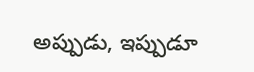అప్పుడు, ఇప్పుడూ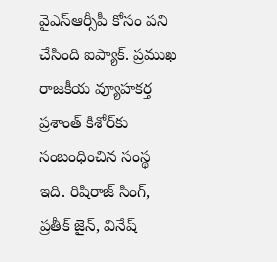వైఎస్ఆర్సీపీ కోసం పని చేసింది ఐప్యాక్. ప్రముఖ రాజకీయ వ్యూహకర్త ప్రశాంత్ కిశోర్‌కు సంబంధించిన సంస్థ ఇది. రిషిరాజ్ సింగ్, ప్రతీక్ జైన్, వినేష్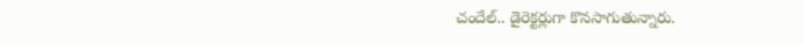చందేల్.. డైరెక్టర్లుగా కొనసాగుతున్నారు.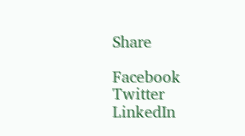Share

Facebook
Twitter
LinkedIn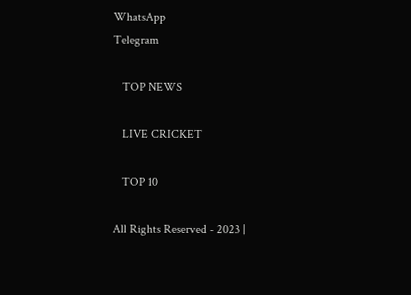WhatsApp
Telegram

   TOP NEWS

   LIVE CRICKET

   TOP 10

All Rights Reserved - 2023 |